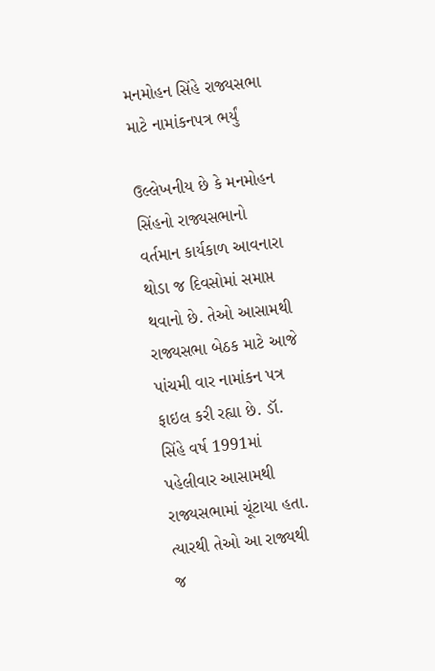મનમોહન સિંહે રાજ્યસભા માટે નામાંકનપત્ર ભર્યું

ઉલ્લેખનીય છે કે મનમોહન સિંહનો રાજ્યસભાનો વર્તમાન કાર્યકાળ આવનારા થોડા જ દિવસોમાં સમાપ્ત થવાનો છે. તેઓ આસામથી રાજ્યસભા બેઠક માટે આજે પાંચમી વાર નામાંકન પત્ર ફાઇલ કરી રહ્યા છે. ડૉ. સિંહે વર્ષ 1991માં પહેલીવાર આસામથી રાજ્યસભામાં ચૂંટાયા હતા. ત્યારથી તેઓ આ રાજ્યથી જ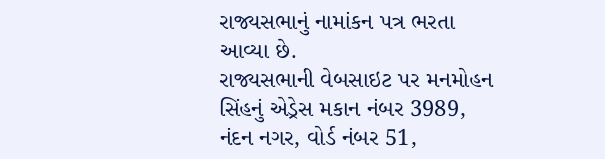રાજ્યસભાનું નામાંકન પત્ર ભરતા આવ્યા છે.
રાજ્યસભાની વેબસાઇટ પર મનમોહન સિંહનું એડ્રેસ મકાન નંબર 3989, નંદન નગર, વોર્ડ નંબર 51,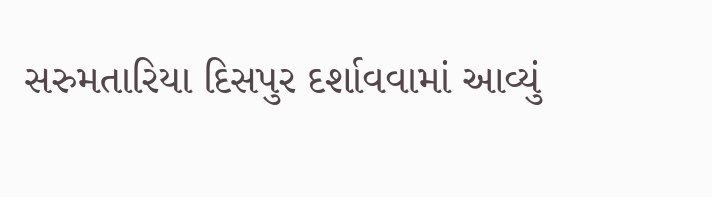સરુમતારિયા દિસપુર દર્શાવવામાં આવ્યું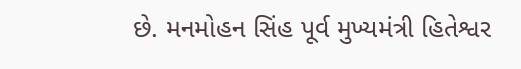છે. મનમોહન સિંહ પૂર્વ મુખ્યમંત્રી હિતેશ્વર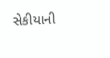સેકીયાની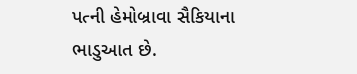પત્ની હેમોબ્રાવા સૈકિયાના ભાડુઆત છે.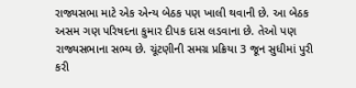રાજ્યસભા માટે એક એન્ય બેઠક પણ ખાલી થવાની છે. આ બેઠક અસમ ગણ પરિષદના કુમાર દીપક દાસ લડવાના છે. તેઓ પણ રાજ્યસભાના સભ્ય છે. ચૂંટણીની સમગ્ર પ્રક્રિયા 3 જૂન સુધીમાં પુરી કરી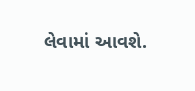લેવામાં આવશે.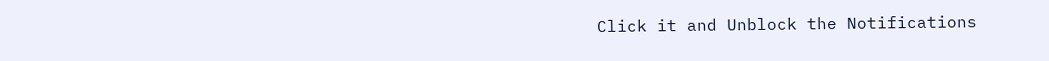Click it and Unblock the Notifications